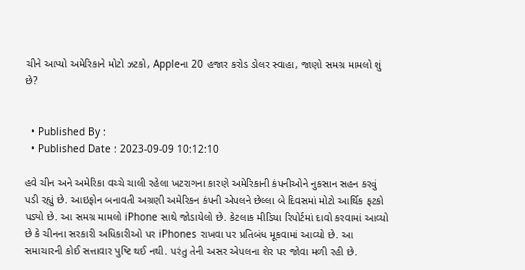ચીને આપ્યો અમેરિકાને મોટો ઝટકો, Appleના 20 હજાર કરોડ ડોલર સ્વાહા, જાણો સમગ્ર મામલો શું છે?


  • Published By :
  • Published Date : 2023-09-09 10:12:10

હવે ચીન અને અમેરિકા વચ્ચે ચાલી રહેલા ખટરાગના કારણે અમેરિકાની કંપનીઓને નુકસાન સહન કરવું પડી રહ્યું છે. આઇફોન બનાવતી અગ્રણી અમેરિકન કંપની એપલને છેલ્લા બે દિવસમાં મોટો આર્થિક ફટકો પડ્યો છે. આ સમગ્ર મામલો iPhone સાથે જોડાયેલો છે. કેટલાક મીડિયા રિપોર્ટમાં દાવો કરવામાં આવ્યો છે કે ચીનના સરકારી અધિકારીઓ પર iPhones રાખવા પર પ્રતિબંધ મૂકવામાં આવ્યો છે. આ સમાચારની કોઈ સત્તાવાર પુષ્ટિ થઈ નથી. પરંતુ તેની અસર એપલના શેર પર જોવા મળી રહી છે.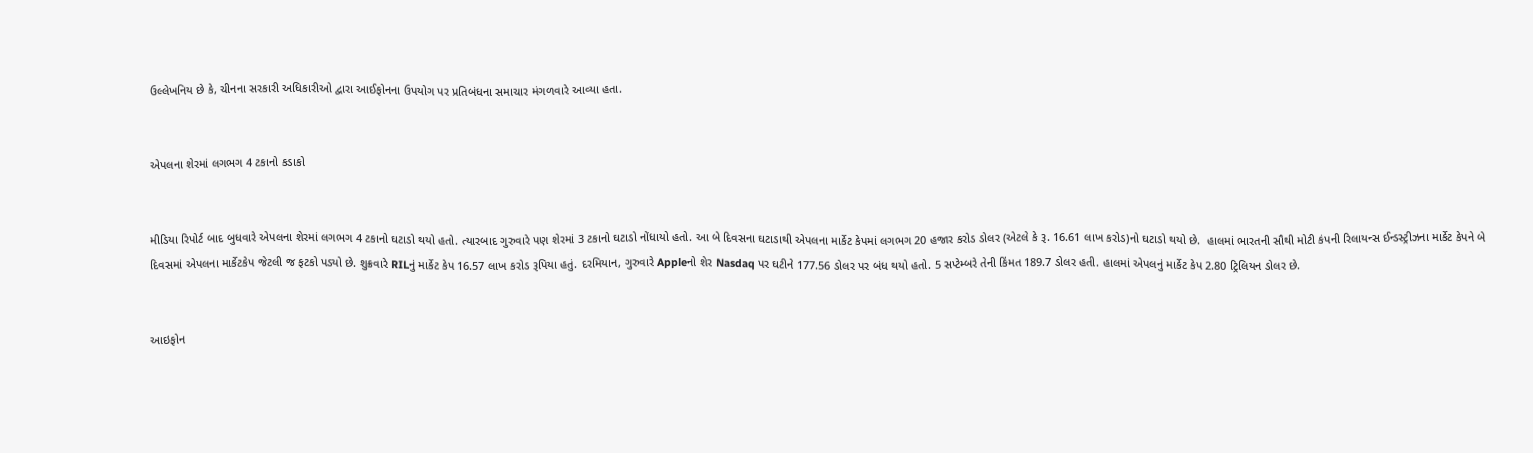ઉલ્લેખનિય છે કે, ચીનના સરકારી અધિકારીઓ દ્વારા આઈફોનના ઉપયોગ પર પ્રતિબંધના સમાચાર મંગળવારે આવ્યા હતા.


એપલના શેરમાં લગભગ 4 ટકાનો કડાકો


મીડિયા રિપોર્ટ બાદ બુધવારે એપલના શેરમાં લગભગ 4 ટકાનો ઘટાડો થયો હતો. ત્યારબાદ ગુરુવારે પણ શેરમાં 3 ટકાનો ઘટાડો નોંધાયો હતો. આ બે દિવસના ઘટાડાથી એપલના માર્કેટ કેપમાં લગભગ 20 હજાર કરોડ ડોલર (એટલે કે રૂ. 16.61 લાખ કરોડ)નો ઘટાડો થયો છે.  હાલમાં ભારતની સૌથી મોટી કંપની રિલાયન્સ ઈન્ડસ્ટ્રીઝના માર્કેટ કેપને બે દિવસમાં એપલના માર્કેટકેપ જેટલી જ ફટકો પડ્યો છે. શુક્રવારે RILનું માર્કેટ કેપ 16.57 લાખ કરોડ રૂપિયા હતું. દરમિયાન, ગુરુવારે Appleનો શેર Nasdaq પર ઘટીને 177.56 ડોલર પર બંધ થયો હતો. 5 સપ્ટેમ્બરે તેની કિંમત 189.7 ડોલર હતી. હાલમાં એપલનું માર્કેટ કેપ 2.80 ટ્રિલિયન ડોલર છે.


આઇફોન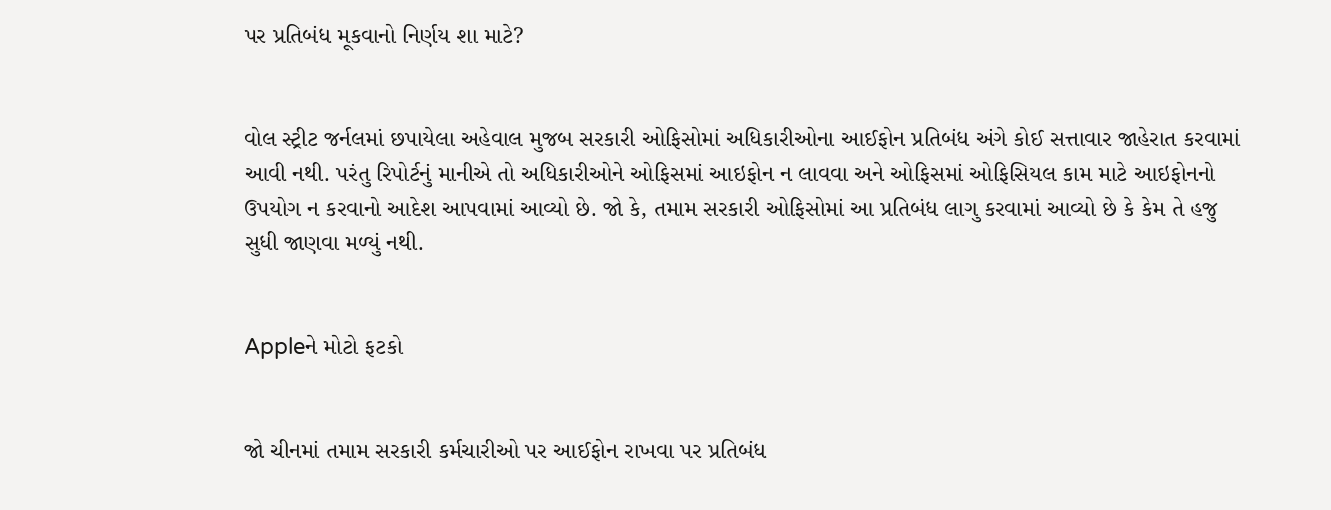પર પ્રતિબંધ મૂકવાનો નિર્ણય શા માટે?


વોલ સ્ટ્રીટ જર્નલમાં છપાયેલા અહેવાલ મુજબ સરકારી ઓફિસોમાં અધિકારીઓના આઈફોન પ્રતિબંધ અંગે કોઈ સત્તાવાર જાહેરાત કરવામાં આવી નથી. પરંતુ રિપોર્ટનું માનીએ તો અધિકારીઓને ઓફિસમાં આઇફોન ન લાવવા અને ઓફિસમાં ઓફિસિયલ કામ માટે આઇફોનનો ઉપયોગ ન કરવાનો આદેશ આપવામાં આવ્યો છે. જો કે, તમામ સરકારી ઓફિસોમાં આ પ્રતિબંધ લાગુ કરવામાં આવ્યો છે કે કેમ તે હજુ સુધી જાણવા મળ્યું નથી.


Appleને મોટો ફટકો


જો ચીનમાં તમામ સરકારી કર્મચારીઓ પર આઈફોન રાખવા પર પ્રતિબંધ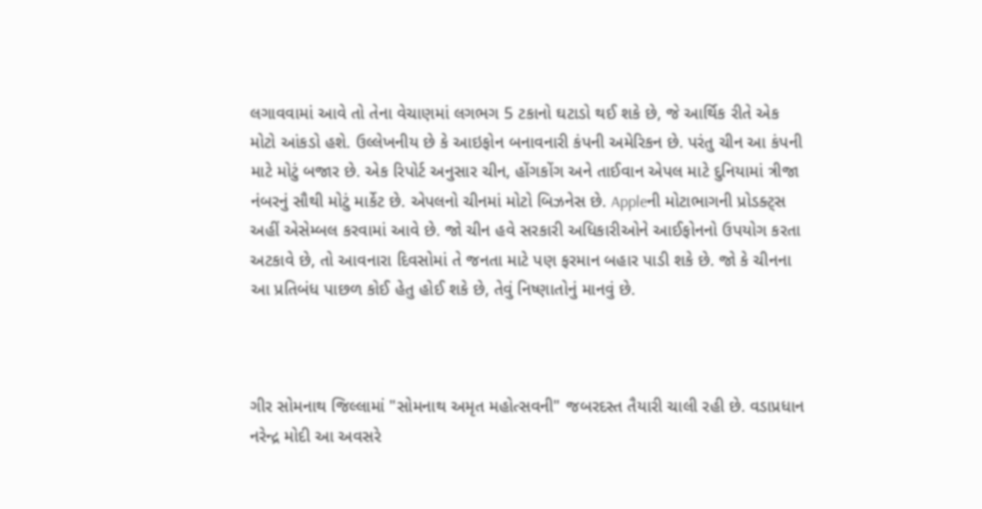લગાવવામાં આવે તો તેના વેચાણમાં લગભગ 5 ટકાનો ઘટાડો થઈ શકે છે, જે આર્થિક રીતે એક મોટો આંકડો હશે. ઉલ્લેખનીય છે કે આઇફોન બનાવનારી કંપની અમેરિકન છે. પરંતુ ચીન આ કંપની માટે મોટું બજાર છે. એક રિપોર્ટ અનુસાર ચીન, હોંગકોંગ અને તાઈવાન એપલ માટે દુનિયામાં ત્રીજા નંબરનું સૌથી મોટું માર્કેટ છે. એપલનો ચીનમાં મોટો બિઝનેસ છે. Appleની મોટાભાગની પ્રોડક્ટ્સ અહીં એસેમ્બલ કરવામાં આવે છે. જો ચીન હવે સરકારી અધિકારીઓને આઈફોનનો ઉપયોગ કરતા અટકાવે છે, તો આવનારા દિવસોમાં તે જનતા માટે પણ ફરમાન બહાર પાડી શકે છે. જો કે ચીનના આ પ્રતિબંધ પાછળ કોઈ હેતુ હોઈ શકે છે, તેવું નિષ્ણાતોનું માનવું છે.



ગીર સોમનાથ જિલ્લામાં "સોમનાથ અમૃત મહોત્સવની" જબરદસ્ત તૈયારી ચાલી રહી છે. વડાપ્રધાન નરેન્દ્ર મોદી આ અવસરે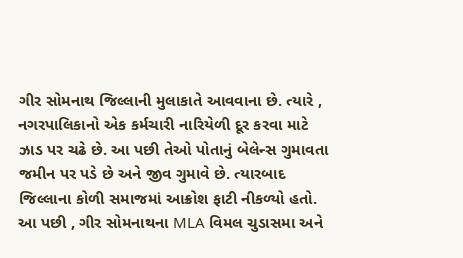ગીર સોમનાથ જિલ્લાની મુલાકાતે આવવાના છે. ત્યારે , નગરપાલિકાનો એક કર્મચારી નારિયેળી દૂર કરવા માટે ઝાડ પર ચઢે છે. આ પછી તેઓ પોતાનું બેલેન્સ ગુમાવતા જમીન પર પડે છે અને જીવ ગુમાવે છે. ત્યારબાદ જિલ્લાના કોળી સમાજમાં આક્રોશ ફાટી નીકળ્યો હતો. આ પછી , ગીર સોમનાથના MLA વિમલ ચુડાસમા અને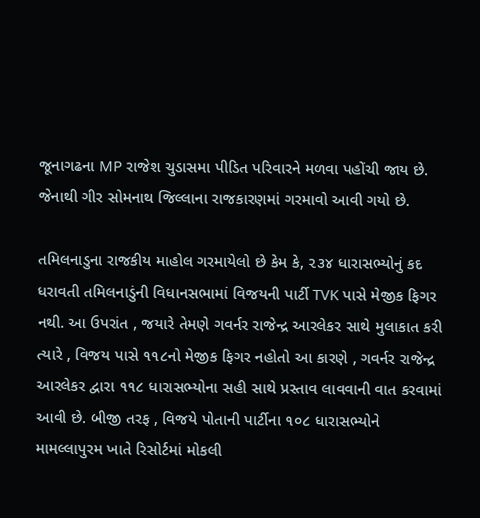જૂનાગઢના MP રાજેશ ચુડાસમા પીડિત પરિવારને મળવા પહોંચી જાય છે. જેનાથી ગીર સોમનાથ જિલ્લાના રાજકારણમાં ગરમાવો આવી ગયો છે.

તમિલનાડુના રાજકીય માહોલ ગરમાયેલો છે કેમ કે, ૨૩૪ ધારાસભ્યોનું કદ ધરાવતી તમિલનાડુંની વિધાનસભામાં વિજયની પાર્ટી TVK પાસે મેજીક ફિગર નથી. આ ઉપરાંત , જયારે તેમણે ગવર્નર રાજેન્દ્ર આરલેકર સાથે મુલાકાત કરી ત્યારે , વિજય પાસે ૧૧૮નો મેજીક ફિગર નહોતો આ કારણે , ગવર્નર રાજેન્દ્ર આરલેકર દ્વારા ૧૧૮ ધારાસભ્યોના સહી સાથે પ્રસ્તાવ લાવવાની વાત કરવામાં આવી છે. બીજી તરફ , વિજયે પોતાની પાર્ટીના ૧૦૮ ધારાસભ્યોને મામલ્લાપુરમ ખાતે રિસોર્ટમાં મોકલી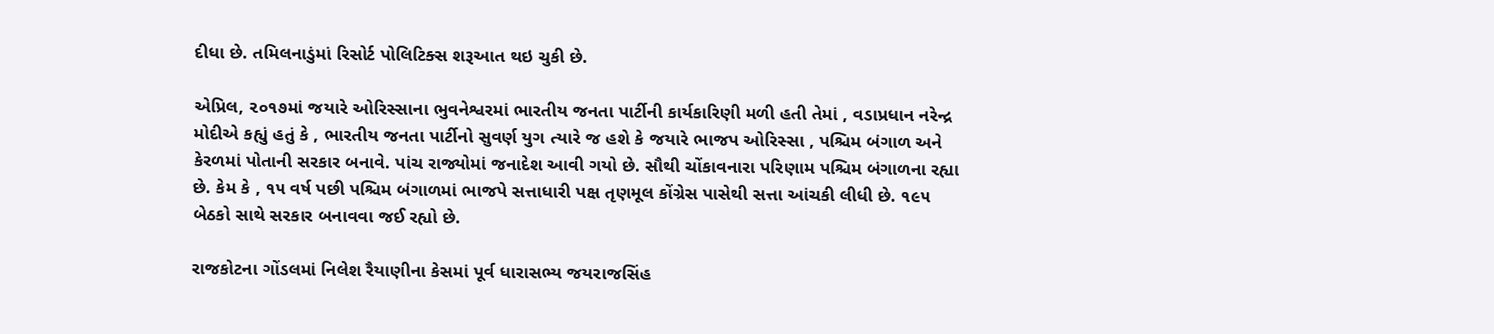દીધા છે. તમિલનાડુંમાં રિસોર્ટ પોલિટિક્સ શરૂઆત થઇ ચુકી છે.

એપ્રિલ, ૨૦૧૭માં જયારે ઓરિસ્સાના ભુવનેશ્વરમાં ભારતીય જનતા પાર્ટીની કાર્યકારિણી મળી હતી તેમાં , વડાપ્રધાન નરેન્દ્ર મોદીએ કહ્યું હતું કે , ભારતીય જનતા પાર્ટીનો સુવર્ણ યુગ ત્યારે જ હશે કે જયારે ભાજપ ઓરિસ્સા , પશ્ચિમ બંગાળ અને કેરળમાં પોતાની સરકાર બનાવે. પાંચ રાજ્યોમાં જનાદેશ આવી ગયો છે. સૌથી ચોંકાવનારા પરિણામ પશ્ચિમ બંગાળના રહ્યા છે. કેમ કે , ૧૫ વર્ષ પછી પશ્ચિમ બંગાળમાં ભાજપે સત્તાધારી પક્ષ તૃણમૂલ કોંગ્રેસ પાસેથી સત્તા આંચકી લીધી છે. ૧૯૫ બેઠકો સાથે સરકાર બનાવવા જઈ રહ્યો છે.

રાજકોટના ગોંડલમાં નિલેશ રૈયાણીના કેસમાં પૂર્વ ધારાસભ્ય જયરાજસિંહ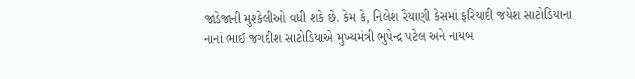જાડેજાની મુશ્કેલીઓ વધી શકે છે. કેમ કે, નિલેશ રૈયાણી કેસમાં ફરિયાદી જયેશ સાટોડિયાના નાનાં ભાઈ જગદીશ સાટોડિયાએ મુખ્યમંત્રી ભુપેન્દ્ર પટેલ અને નાયબ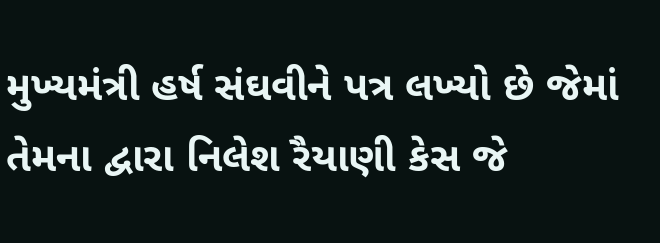મુખ્યમંત્રી હર્ષ સંઘવીને પત્ર લખ્યો છે જેમાં તેમના દ્વારા નિલેશ રૈયાણી કેસ જે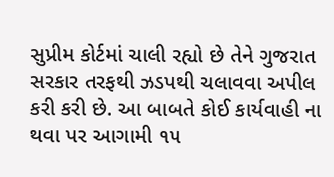સુપ્રીમ કોર્ટમાં ચાલી રહ્યો છે તેને ગુજરાત સરકાર તરફથી ઝડપથી ચલાવવા અપીલ કરી કરી છે. આ બાબતે કોઈ કાર્યવાહી ના થવા પર આગામી ૧૫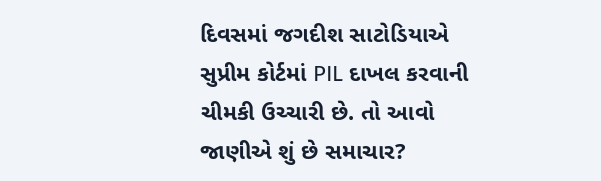દિવસમાં જગદીશ સાટોડિયાએ સુપ્રીમ કોર્ટમાં PIL દાખલ કરવાની ચીમકી ઉચ્ચારી છે. તો આવો જાણીએ શું છે સમાચાર?